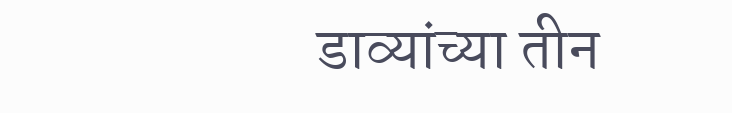डाव्यांच्या तीन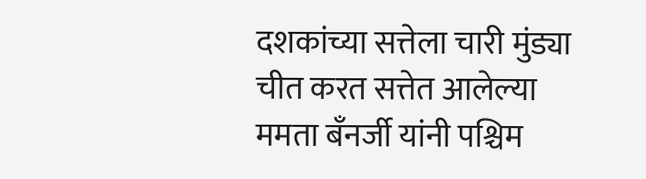दशकांच्या सत्तेला चारी मुंड्या चीत करत सत्तेत आलेल्या ममता बँनर्जी यांनी पश्चिम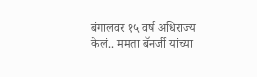बंगालवर १५ वर्ष अधिराज्य केलं.. ममता बॅनर्जी यांच्या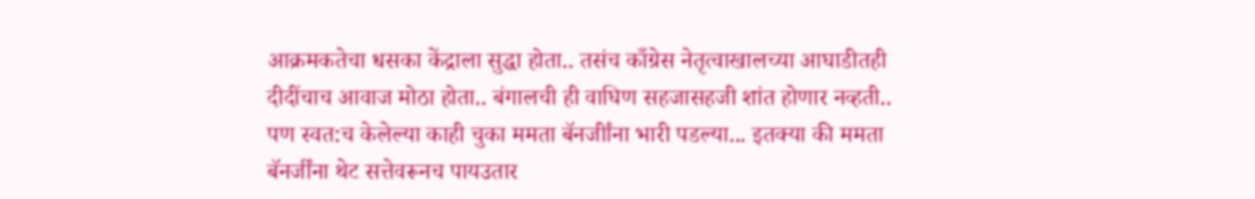आक्रमकतेचा धसका केंद्राला सुद्धा होता.. तसंच काँग्रेस नेतृत्वाखालच्या आघाडीतही दीदींचाच आवाज मोठा होता.. बंगालची ही वाघिण सहजासहजी शांत होणार नव्हती.. पण स्वत:च केलेल्या काही चुका ममता बॅनर्जीांना भारी पडल्या... इतक्या की ममता बॅनर्जींना थेट सत्तेवरूनच पायउतार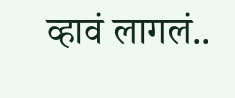व्हावं लागलं..